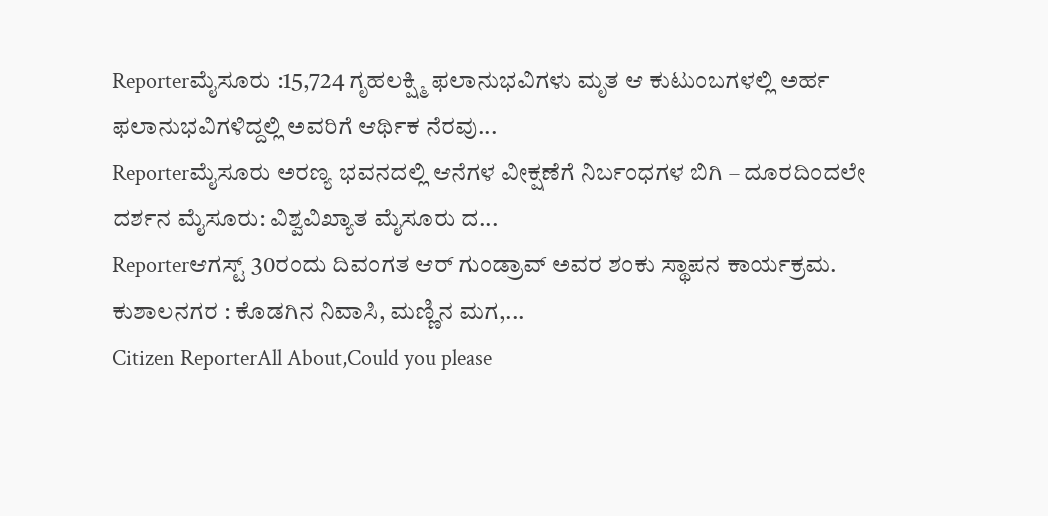Reporterಮೈಸೂರು :15,724 ಗೃಹಲಕ್ಷ್ಮಿ ಫಲಾನುಭವಿಗಳು ಮೃತ ಆ ಕುಟುಂಬಗಳಲ್ಲಿ ಅರ್ಹ ಫಲಾನುಭವಿಗಳಿದ್ದಲ್ಲಿ ಅವರಿಗೆ ಆರ್ಥಿಕ ನೆರವು...
Reporterಮೈಸೂರು ಅರಣ್ಯ ಭವನದಲ್ಲಿ ಆನೆಗಳ ವೀಕ್ಷಣೆಗೆ ನಿರ್ಬಂಧಗಳ ಬಿಗಿ – ದೂರದಿಂದಲೇ ದರ್ಶನ ಮೈಸೂರು: ವಿಶ್ವವಿಖ್ಯಾತ ಮೈಸೂರು ದ...
Reporterಆಗಸ್ಟ್ 30ರಂದು ದಿವಂಗತ ಆರ್ ಗುಂಡ್ರಾವ್ ಅವರ ಶಂಕು ಸ್ಥಾಪನ ಕಾರ್ಯಕ್ರಮ. ಕುಶಾಲನಗರ : ಕೊಡಗಿನ ನಿವಾಸಿ, ಮಣ್ಣಿನ ಮಗ,...
Citizen ReporterAll About,Could you please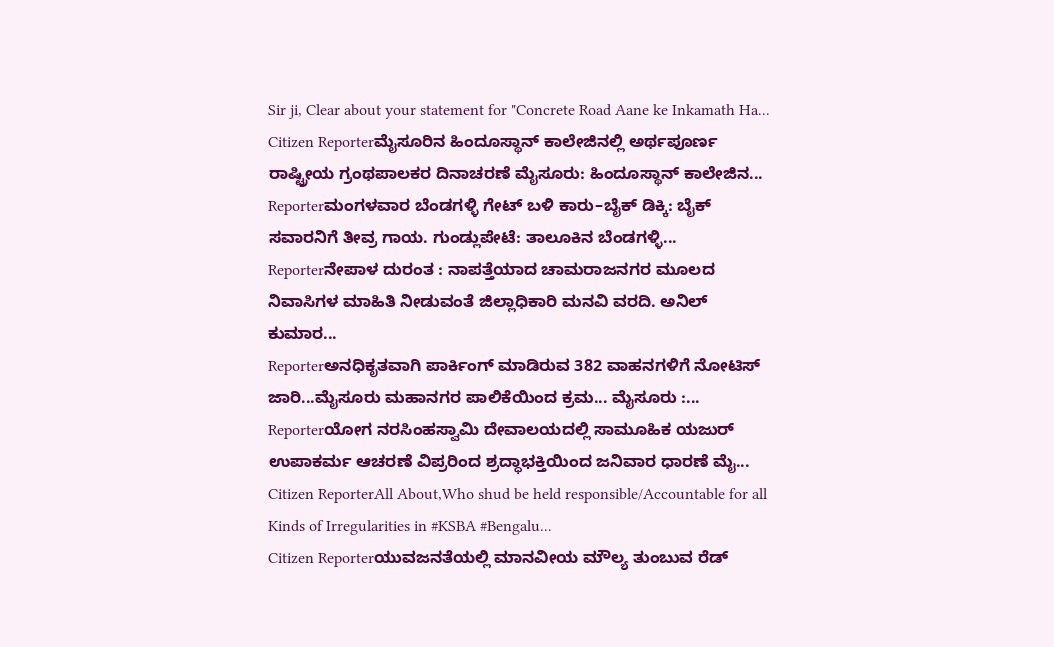Sir ji, Clear about your statement for "Concrete Road Aane ke Inkamath Ha...
Citizen Reporterಮೈಸೂರಿನ ಹಿಂದೂಸ್ಥಾನ್ ಕಾಲೇಜಿನಲ್ಲಿ ಅರ್ಥಪೂರ್ಣ ರಾಷ್ಟ್ರೀಯ ಗ್ರಂಥಪಾಲಕರ ದಿನಾಚರಣೆ ಮೈಸೂರು: ಹಿಂದೂಸ್ಥಾನ್ ಕಾಲೇಜಿನ...
Reporterಮಂಗಳವಾರ ಬೆಂಡಗಳ್ಳಿ ಗೇಟ್ ಬಳಿ ಕಾರು–ಬೈಕ್ ಡಿಕ್ಕಿ: ಬೈಕ್ ಸವಾರನಿಗೆ ತೀವ್ರ ಗಾಯ. ಗುಂಡ್ಲುಪೇಟೆ: ತಾಲೂಕಿನ ಬೆಂಡಗಳ್ಳಿ...
Reporterನೇಪಾಳ ದುರಂತ : ನಾಪತ್ತೆಯಾದ ಚಾಮರಾಜನಗರ ಮೂಲದ ನಿವಾಸಿಗಳ ಮಾಹಿತಿ ನೀಡುವಂತೆ ಜಿಲ್ಲಾಧಿಕಾರಿ ಮನವಿ ವರದಿ. ಅನಿಲ್ ಕುಮಾರ...
Reporterಅನಧಿಕೃತವಾಗಿ ಪಾರ್ಕಿಂಗ್ ಮಾಡಿರುವ 382 ವಾಹನಗಳಿಗೆ ನೋಟಿಸ್ ಜಾರಿ...ಮೈಸೂರು ಮಹಾನಗರ ಪಾಲಿಕೆಯಿಂದ ಕ್ರಮ... ಮೈಸೂರು :...
Reporterಯೋಗ ನರಸಿಂಹಸ್ವಾಮಿ ದೇವಾಲಯದಲ್ಲಿ ಸಾಮೂಹಿಕ ಯಜುರ್ ಉಪಾಕರ್ಮ ಆಚರಣೆ ವಿಪ್ರರಿಂದ ಶ್ರದ್ಧಾಭಕ್ತಿಯಿಂದ ಜನಿವಾರ ಧಾರಣೆ ಮೈ...
Citizen ReporterAll About,Who shud be held responsible/Accountable for all Kinds of Irregularities in #KSBA #Bengalu...
Citizen Reporterಯುವಜನತೆಯಲ್ಲಿ ಮಾನವೀಯ ಮೌಲ್ಯ ತುಂಬುವ ರೆಡ್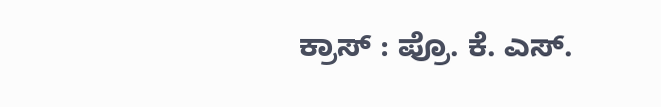ಕ್ರಾಸ್ : ಪ್ರೊ. ಕೆ. ಎಸ್.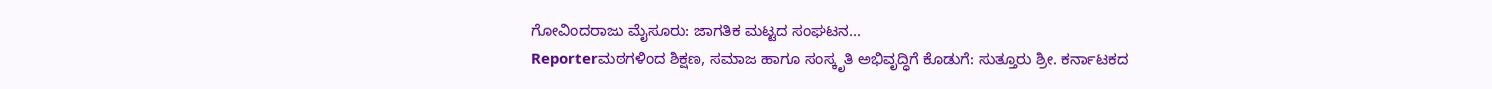ಗೋವಿಂದರಾಜು ಮೈಸೂರು: ಜಾಗತಿಕ ಮಟ್ಟದ ಸಂಘಟನ...
Reporterಮಠಗಳಿಂದ ಶಿಕ್ಷಣ, ಸಮಾಜ ಹಾಗೂ ಸಂಸ್ಕೃತಿ ಅಭಿವೃದ್ಧಿಗೆ ಕೊಡುಗೆ: ಸುತ್ತೂರು ಶ್ರೀ. ಕರ್ನಾಟಕದ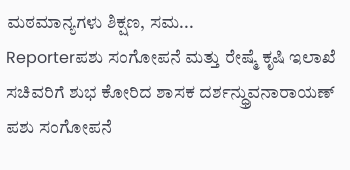ಮಠಮಾನ್ಯಗಳು ಶಿಕ್ಷಣ, ಸಮ...
Reporterಪಶು ಸಂಗೋಪನೆ ಮತ್ತು ರೇಷ್ಮೆ ಕೃಷಿ ಇಲಾಖೆ ಸಚಿವರಿಗೆ ಶುಭ ಕೋರಿದ ಶಾಸಕ ದರ್ಶನ್ಧ್ರುವನಾರಾಯಣ್ ಪಶು ಸಂಗೋಪನೆ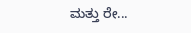ಮತ್ತು ರೇ...